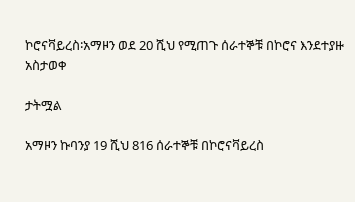ኮሮናቫይረስ፡አማዞን ወደ 20 ሺህ የሚጠጉ ሰራተኞቹ በኮሮና እንደተያዙ አስታወቀ

ታትሟል

አማዞን ኩባንያ 19 ሺህ 816 ሰራተኞቹ በኮሮናቫይረስ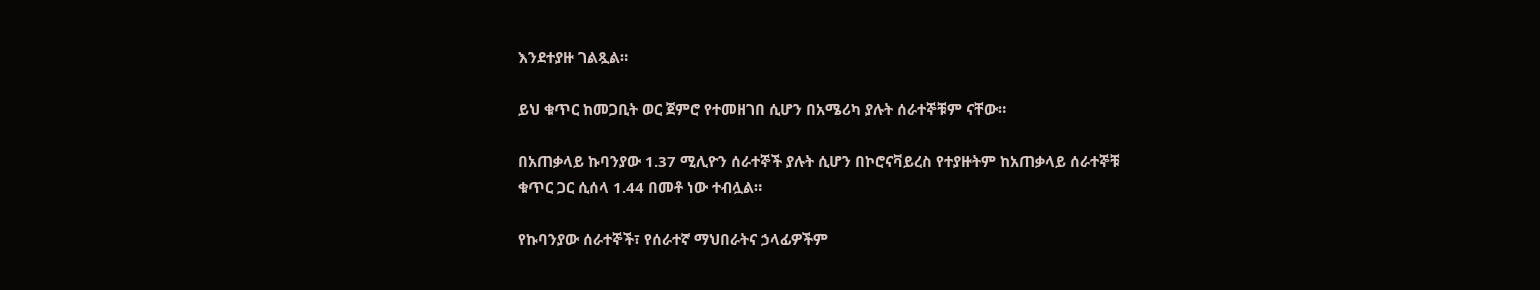እንደተያዙ ገልጿል።

ይህ ቁጥር ከመጋቢት ወር ጀምሮ የተመዘገበ ሲሆን በአሜሪካ ያሉት ሰራተኞቹም ናቸው።

በአጠቃላይ ኩባንያው 1.37 ሚሊዮን ሰራተኞች ያሉት ሲሆን በኮሮናቫይረስ የተያዙትም ከአጠቃላይ ሰራተኞቹ ቁጥር ጋር ሲሰላ 1.44 በመቶ ነው ተብሏል።

የኩባንያው ሰራተኞች፣ የሰራተኛ ማህበራትና ኃላፊዎችም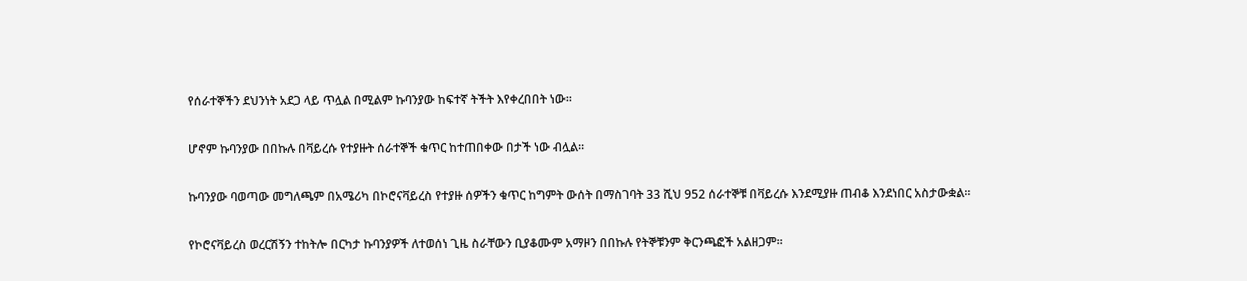የሰራተኞችን ደህንነት አደጋ ላይ ጥሏል በሚልም ኩባንያው ከፍተኛ ትችት እየቀረበበት ነው።

ሆኖም ኩባንያው በበኩሉ በቫይረሱ የተያዙት ሰራተኞች ቁጥር ከተጠበቀው በታች ነው ብሏል።

ኩባንያው ባወጣው መግለጫም በአሜሪካ በኮሮናቫይረስ የተያዙ ሰዎችን ቁጥር ከግምት ውሰት በማስገባት 33 ሺህ 952 ሰራተኞቹ በቫይረሱ እንደሚያዙ ጠብቆ እንደነበር አስታውቋል።

የኮሮናቫይረስ ወረርሽኝን ተከትሎ በርካታ ኩባንያዎች ለተወሰነ ጊዜ ስራቸውን ቢያቆሙም አማዞን በበኩሉ የትኞቹንም ቅርንጫፎች አልዘጋም።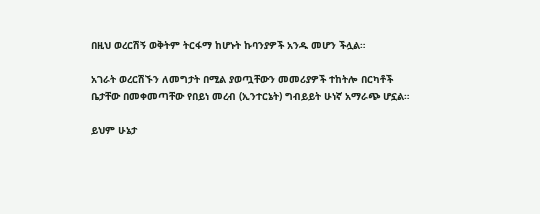በዚህ ወረርሽኝ ወቅትም ትርፋማ ከሆኑት ኩባንያዎች አንዱ መሆን ችሏል።

አገራት ወረርሽኙን ለመግታት በሚል ያወጧቸውን መመሪያዎች ተከትሎ በርካቶች ቤታቸው በመቀመጣቸው የበይነ መረብ (ኢንተርኔት) ግብይይት ሁነኛ አማራጭ ሆኗል።

ይህም ሁኔታ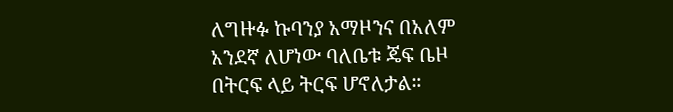ለግዙፉ ኩባንያ አማዞንና በአለም አንደኛ ለሆነው ባለቤቱ ጄፍ ቤዞ በትርፍ ላይ ትርፍ ሆኖለታል።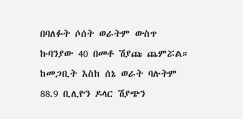በባለፉት ሶሰት ወራትም ውስጥ ኩባንያው 40 በመቶ ሽያጩ ጨምሯል። ከመጋቢት እስከ ሰኔ ወራት ባሉትም 88.9 ቢሊዮን ዶላር ሽያጭን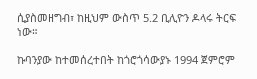ሲያስመዘግብ፣ ከዚህም ውስጥ 5.2 ቢሊዮን ዶላሩ ትርፍ ነው።

ኩባንያው ከተመሰረተበት ከጎሮጎሳውያኑ 1994 ጀምሮም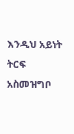እንዲህ አይነት ትርፍ አስመዝግቦ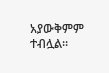አያውቅምም ተብሏል።